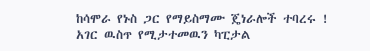ከሳሞራ የኑስ ጋር የማይስማሙ ጄነራሎች ተባረሩ !
አገር ዉስጥ የሚታተመዉን ካፒታል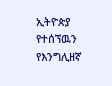ኢትዮጵያ የተሰኘዉን የእንግሊዘኛ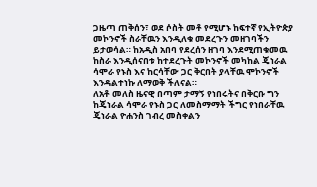ጋዜጣ ጠቅሰን፣ ወደ ሶስት መቶ የሚሆኑ ከፍተኛ የኢትዮጵያ መኮንኖች ስራቸዉን እንዲለቁ መደረጉን መዘገባችን ይታወሳል። ከአዲስ አበባ የደረሰን ዘገባ እንደሚጠቁመዉ ከስራ እንዲሰናበቱ ከተደረጉት መኮንኖች መካከል ጄነራል ሳሞራ የኑስ እና ከርሳቸው ጋር ቅርበት ያላቸዉ ሞኮንኖች እንዳልተነኩ ለማወቅ ችለናል።
ለአቶ መለስ ዜናዊ በጣም ታማኝ የነበሩትና በቅርቡ ግን ከጄነራል ሳሞራ የኑስ ጋር ለመስማማት ችግር የነበራቸዉ ጄነራል ዮሐንስ ገብረ መስቀልን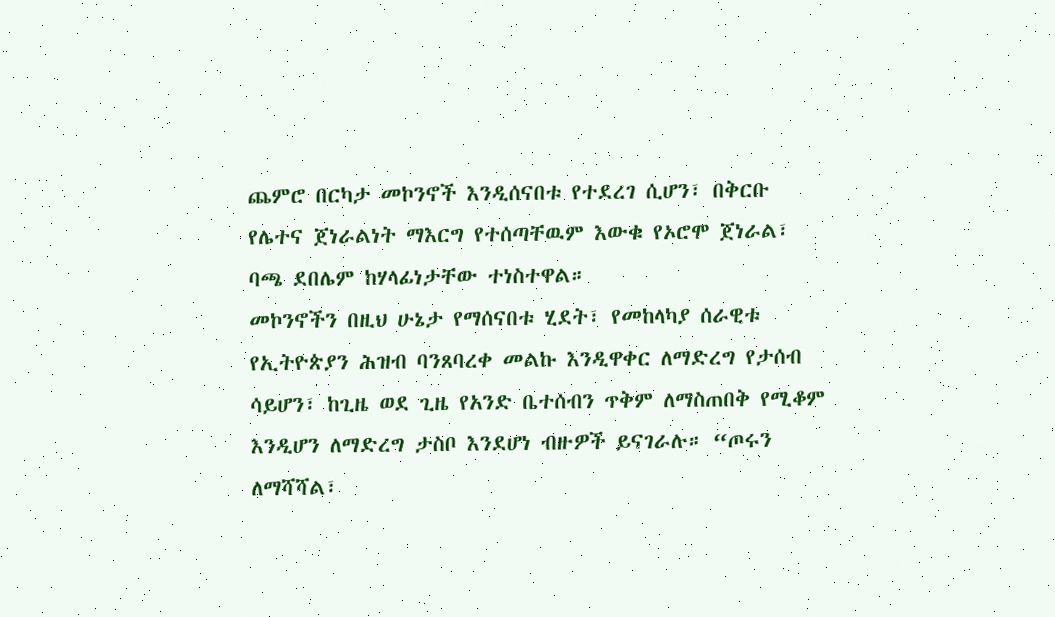ጨምሮ በርካታ መኮንኖች እንዲሰናበቱ የተደረገ ሲሆን፣ በቅርቡ የሌተና ጀነራልነት ማእርግ የተሰጣቸዉም እውቁ የኦሮሞ ጀነራል፣ ባጫ ደበሌም ከሃላፊነታቸው ተነስተዋል።
መኮንኖችን በዚህ ሁኔታ የማሰናበቱ ሂደት፣ የመከላካያ ሰራዊቱ የኢትዮጵያን ሕዝብ ባንጸባረቀ መልኩ እንዲዋቀር ለማድረግ የታሰብ ሳይሆን፣ ከጊዜ ወደ ጊዜ የአንድ ቤተሰብን ጥቅም ለማስጠበቅ የሚቆም እንዲሆን ለማድረግ ታስቦ እንደሆነ ብዙዎች ይናገራሉ። “ጦሩን ለማሻሻል፣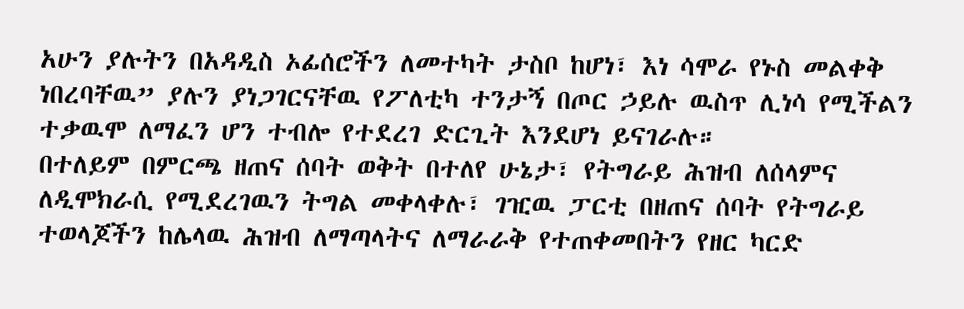አሁን ያሉትን በአዳዲስ ኦፊሰሮችን ለመተካት ታስቦ ከሆነ፣ እነ ሳሞራ የኑስ መልቀቅ ነበረባቸዉ” ያሉን ያነጋገርናቸዉ የፖለቲካ ተንታኝ በጦር ኃይሉ ዉስጥ ሊነሳ የሚችልን ተቃዉሞ ለማፈን ሆን ተብሎ የተደረገ ድርጊት እንደሆነ ይናገራሉ።
በተለይም በምርጫ ዘጠና ሰባት ወቅት በተለየ ሁኔታ፣ የትግራይ ሕዝብ ለሰላምና ለዲሞክራሲ የሚደረገዉን ትግል መቀላቀሉ፣ ገዢዉ ፓርቲ በዘጠና ሰባት የትግራይ ተወላጆችን ከሌላዉ ሕዝብ ለማጣላትና ለማራራቅ የተጠቀመበትን የዘር ካርድ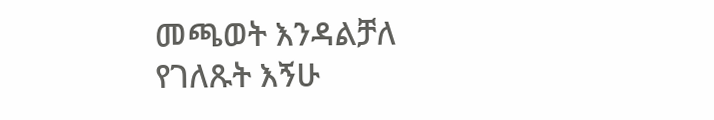መጫወት እንዳልቻለ የገለጹት እኝሁ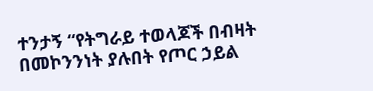ተንታኝ “የትግራይ ተወላጆች በብዛት በመኮንንነት ያሉበት የጦር ኃይል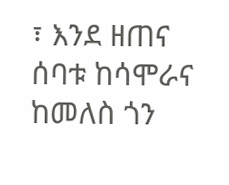፣ እንደ ዘጠና ሰባቱ ከሳሞራና ከመለስ ጎን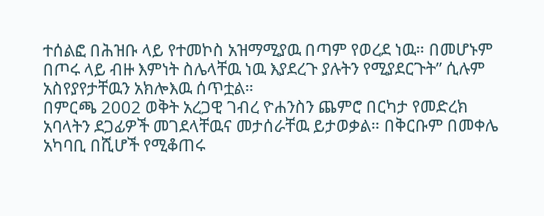ተሰልፎ በሕዝቡ ላይ የተመኮስ አዝማሚያዉ በጣም የወረደ ነዉ። በመሆኑም በጦሩ ላይ ብዙ እምነት ስሌላቸዉ ነዉ እያደረጉ ያሉትን የሚያደርጉት” ሲሉም አስየያየታቸዉን አክሎእዉ ሰጥቷል።
በምርጫ 2002 ወቅት አረጋዊ ገብረ ዮሐንስን ጨምሮ በርካታ የመድረክ አባላትን ደጋፊዎች መገደላቸዉና መታሰራቸዉ ይታወቃል። በቅርቡም በመቀሌ አካባቢ በሺሆች የሚቆጠሩ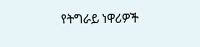የትግራይ ነዋሪዎች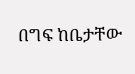በግፍ ከቤታቸው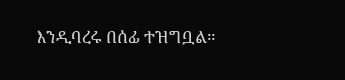እንዲባረሩ በሰፊ ተዝግቧል።